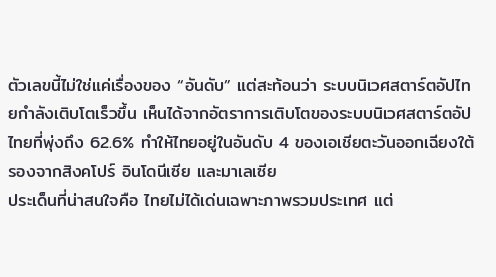ตัวเลขนี้ไม่ใช่แค่เรื่องของ “อันดับ” แต่สะท้อนว่า ระบบนิเวศสตาร์ตอัปไทยกำลังเติบโตเร็วขึ้น เห็นได้จากอัตราการเติบโตของระบบนิเวศสตาร์ตอัปไทยที่พุ่งถึง 62.6% ทำให้ไทยอยู่ในอันดับ 4 ของเอเชียตะวันออกเฉียงใต้ รองจากสิงคโปร์ อินโดนีเซีย และมาเลเซีย
ประเด็นที่น่าสนใจคือ ไทยไม่ได้เด่นเฉพาะภาพรวมประเทศ แต่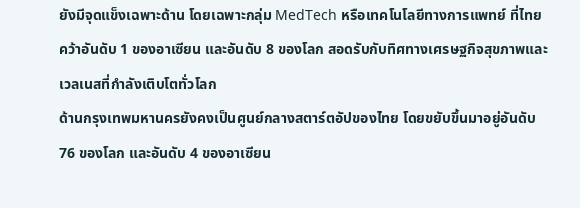ยังมีจุดแข็งเฉพาะด้าน โดยเฉพาะกลุ่ม MedTech หรือเทคโนโลยีทางการแพทย์ ที่ไทยคว้าอันดับ 1 ของอาเซียน และอันดับ 8 ของโลก สอดรับกับทิศทางเศรษฐกิจสุขภาพและเวลเนสที่กำลังเติบโตทั่วโลก
ด้านกรุงเทพมหานครยังคงเป็นศูนย์กลางสตาร์ตอัปของไทย โดยขยับขึ้นมาอยู่อันดับ 76 ของโลก และอันดับ 4 ของอาเซียน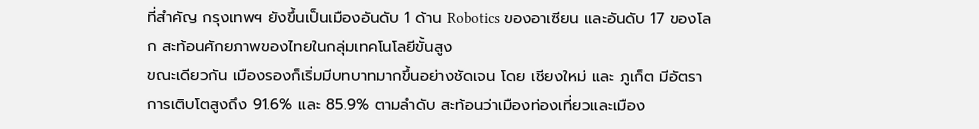ที่สำคัญ กรุงเทพฯ ยังขึ้นเป็นเมืองอันดับ 1 ด้าน Robotics ของอาเซียน และอันดับ 17 ของโลก สะท้อนศักยภาพของไทยในกลุ่มเทคโนโลยีขั้นสูง
ขณะเดียวกัน เมืองรองก็เริ่มมีบทบาทมากขึ้นอย่างชัดเจน โดย เชียงใหม่ และ ภูเก็ต มีอัตราการเติบโตสูงถึง 91.6% และ 85.9% ตามลำดับ สะท้อนว่าเมืองท่องเที่ยวและเมือง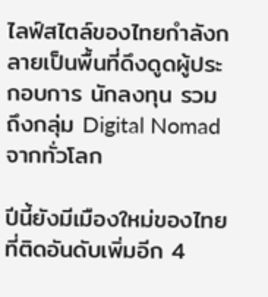ไลฟ์สไตล์ของไทยกำลังกลายเป็นพื้นที่ดึงดูดผู้ประกอบการ นักลงทุน รวมถึงกลุ่ม Digital Nomad จากทั่วโลก

ปีนี้ยังมีเมืองใหม่ของไทยที่ติดอันดับเพิ่มอีก 4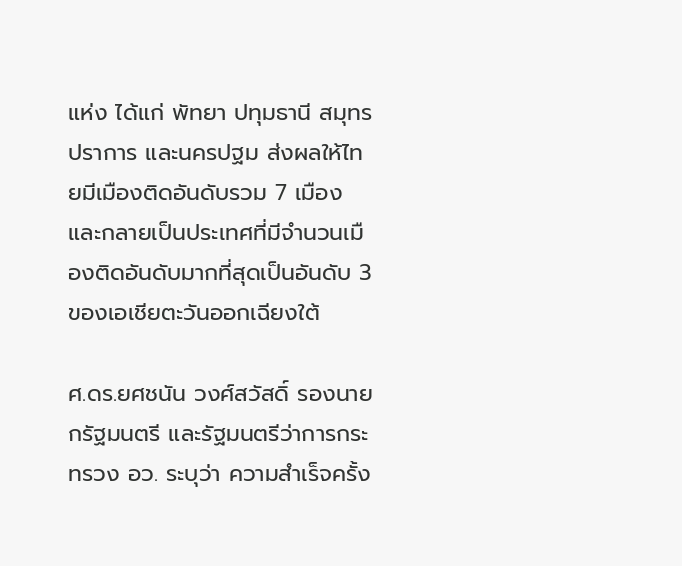แห่ง ได้แก่ พัทยา ปทุมธานี สมุทรปราการ และนครปฐม ส่งผลให้ไทยมีเมืองติดอันดับรวม 7 เมือง และกลายเป็นประเทศที่มีจำนวนเมืองติดอันดับมากที่สุดเป็นอันดับ 3 ของเอเชียตะวันออกเฉียงใต้

ศ.ดร.ยศชนัน วงศ์สวัสดิ์ รองนายกรัฐมนตรี และรัฐมนตรีว่าการกระทรวง อว. ระบุว่า ความสำเร็จครั้ง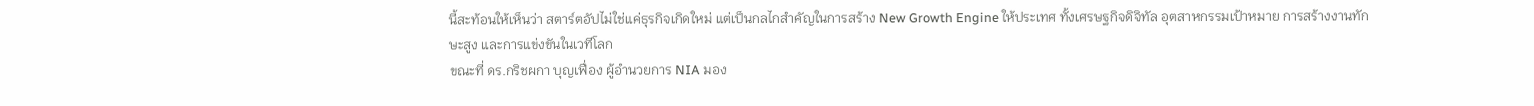นี้สะท้อนให้เห็นว่า สตาร์ตอัปไม่ใช่แค่ธุรกิจเกิดใหม่ แต่เป็นกลไกสำคัญในการสร้าง New Growth Engine ให้ประเทศ ทั้งเศรษฐกิจดิจิทัล อุตสาหกรรมเป้าหมาย การสร้างงานทักษะสูง และการแข่งขันในเวทีโลก
ขณะที่ ดร.กริชผกา บุญเฟื่อง ผู้อำนวยการ NIA มอง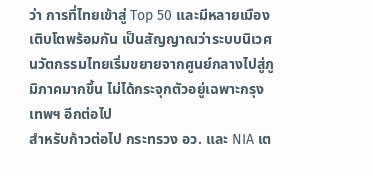ว่า การที่ไทยเข้าสู่ Top 50 และมีหลายเมืองเติบโตพร้อมกัน เป็นสัญญาณว่าระบบนิเวศนวัตกรรมไทยเริ่มขยายจากศูนย์กลางไปสู่ภูมิภาคมากขึ้น ไม่ได้กระจุกตัวอยู่เฉพาะกรุงเทพฯ อีกต่อไป
สำหรับก้าวต่อไป กระทรวง อว. และ NIA เต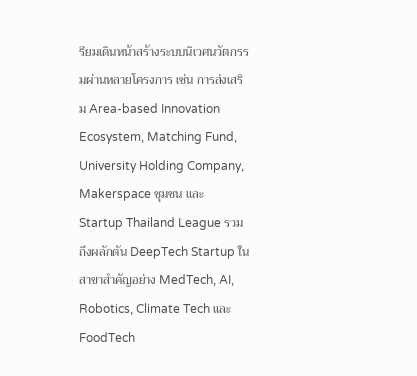รียมเดินหน้าสร้างระบบนิเวศนวัตกรรมผ่านหลายโครงการ เช่น การส่งเสริม Area-based Innovation Ecosystem, Matching Fund, University Holding Company, Makerspace ชุมชน และ Startup Thailand League รวมถึงผลักดัน DeepTech Startup ในสาขาสำคัญอย่าง MedTech, AI, Robotics, Climate Tech และ FoodTech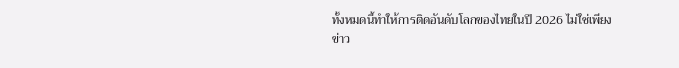ทั้งหมดนี้ทำให้การติดอันดับโลกของไทยในปี 2026 ไม่ใช่เพียงข่าว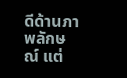ดีด้านภาพลักษณ์ แต่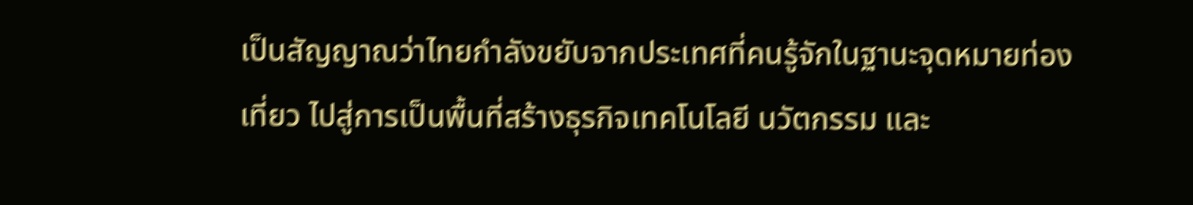เป็นสัญญาณว่าไทยกำลังขยับจากประเทศที่คนรู้จักในฐานะจุดหมายท่องเที่ยว ไปสู่การเป็นพื้นที่สร้างธุรกิจเทคโนโลยี นวัตกรรม และ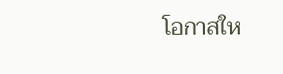โอกาสให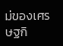ม่ของเศรษฐกิ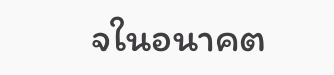จในอนาคต